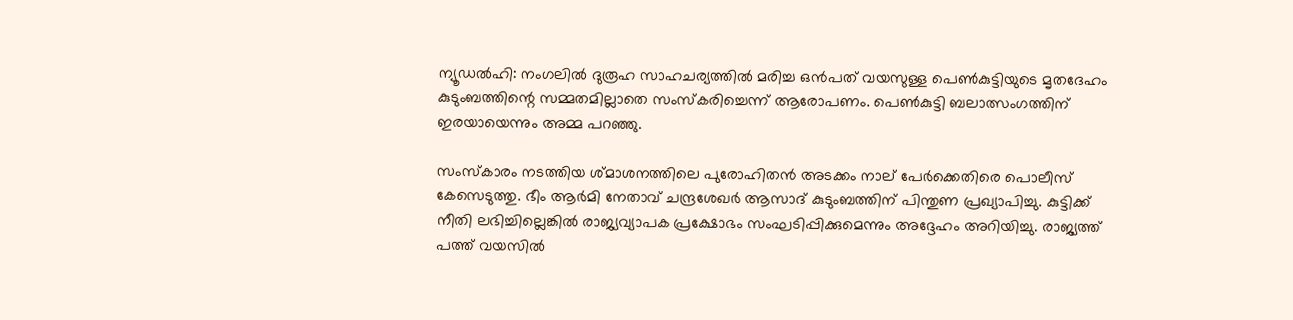ന്യൂഡല്‍ഹി: നംഗലില്‍ ദുരൂഹ സാഹചര്യത്തില്‍ മരിച്ച ഒന്‍പത്‌ വയസുള്ള പെണ്‍കുട്ടിയുടെ മൃതദേഹം കുടുംബത്തിന്റെ സമ്മതമില്ലാതെ സംസ്‌കരിച്ചെന്ന്‌ ആരോപണം. പെണ്‍കുട്ടി ബലാത്സംഗത്തിന്‌ ഇരയായെന്നും അമ്മ പറഞ്ഞു.

സംസ്‌കാരം നടത്തിയ ശ്‌മാശനത്തിലെ പുരോഹിതന്‍ അടക്കം നാല്‌ പേര്‍ക്കെതിരെ പൊലീസ്‌ കേസെടുത്തു. ഭീം ആര്‍മി നേതാവ്‌ ചന്ദ്രശേഖര്‍ ആസാദ്‌ കുടുംബത്തിന്‌ പിന്തുണ പ്രഖ്യാപിച്ചു. കുട്ടിക്ക്‌ നീതി ലഭിച്ചില്ലെങ്കില്‍ രാജ്യവ്യാപക പ്രക്ഷോഭം സംഘടിപ്പിക്കുമെന്നും അദ്ദേഹം അറിയിച്ചു. രാജ്യത്ത്‌ പത്ത്‌ വയസില്‍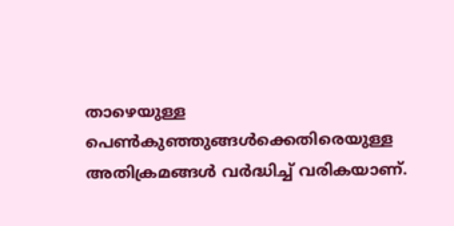താഴെയുള്ള പെണ്‍കുഞ്ഞുങ്ങള്‍ക്കെതിരെയുള്ള അതിക്രമങ്ങള്‍ വര്‍ദ്ധിച്ച്‌ വരികയാണ്‌.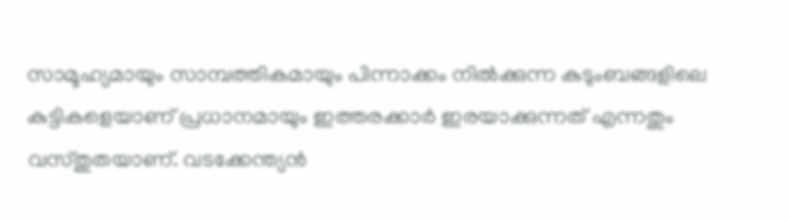സാമൂഹ്യമായും സാമ്പത്തികമായും പിന്നാക്കം നില്‍ക്കുന്ന കുടുംബങ്ങളിലെ കുട്ടികളെയാണ്‌ പ്രധാനമായും ഇത്തരക്കാര്‍ ഇരയാക്കുന്നത്‌ എന്നതും വസ്‌തുതയാണ്‌. വടക്കേന്ത്യന്‍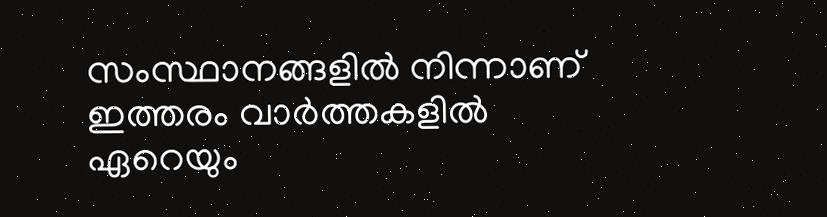സംസ്ഥാനങ്ങളില്‍ നിന്നാണ്‌ ഇത്തരം വാര്‍ത്തകളില്‍ ഏറെയും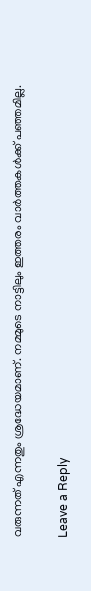വരുന്നത്‌ എന്നതും ശ്രദ്ധേയമാണ്‌. നമ്മുടെ നാട്ടിലും ഇത്തരം വാര്‍ത്തകള്‍ക്ക്‌ പഞ്ഞമില്ല.

Leave a Reply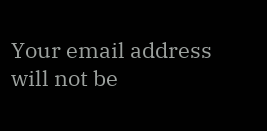Your email address will not be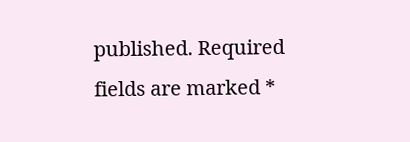published. Required fields are marked *